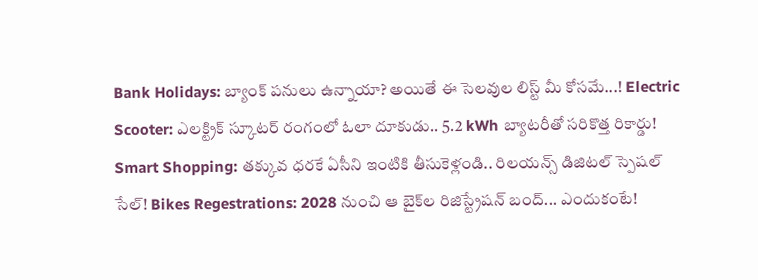Bank Holidays: బ్యాంక్ పనులు ఉన్నాయా? అయితే ఈ సెలవుల లిస్ట్ మీ కోసమే...! Electric Scooter: ఎలక్ట్రిక్ స్కూటర్ రంగంలో ఓలా దూకుడు.. 5.2 kWh బ్యాటరీతో సరికొత్త రికార్డు! Smart Shopping: తక్కువ ధరకే ఏసీని ఇంటికి తీసుకెళ్లండి.. రిలయన్స్ డిజిటల్ స్పెషల్ సేల్! Bikes Regestrations: 2028 నుంచి ఆ బైక్‌ల రిజిస్ట్రేషన్ బంద్... ఎందుకంటే!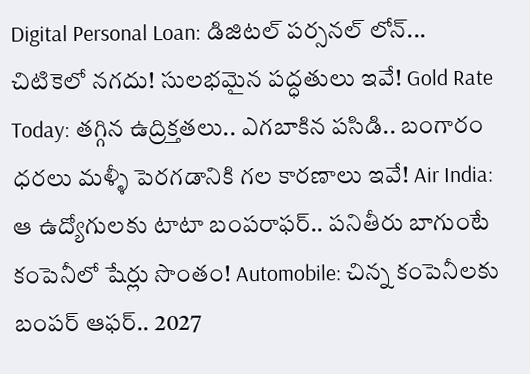Digital Personal Loan: డిజిటల్ పర్సనల్ లోన్... చిటికెలో నగదు! సులభమైన పద్ధతులు ఇవే! Gold Rate Today: తగ్గిన ఉద్రిక్తతలు.. ఎగబాకిన పసిడి.. బంగారం ధరలు మళ్ళీ పెరగడానికి గల కారణాలు ఇవే! Air India: ఆ ఉద్యోగులకు టాటా బంపరాఫర్.. పనితీరు బాగుంటే కంపెనీలో షేర్లు సొంతం! Automobile: చిన్న కంపెనీలకు బంపర్ ఆఫర్.. 2027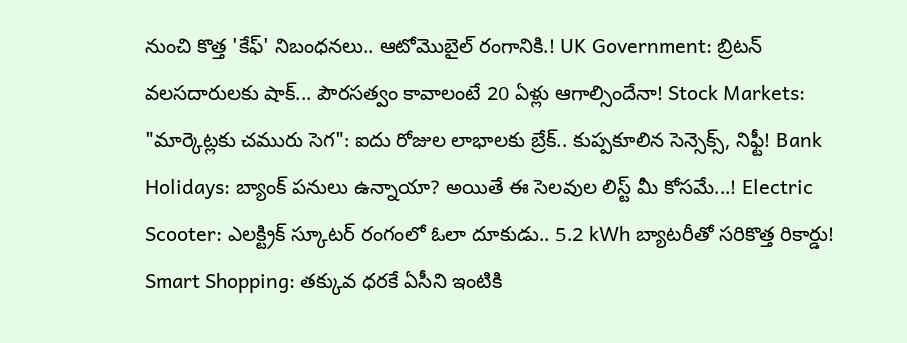నుంచి కొత్త 'కేఫ్' నిబంధనలు.. ఆటోమొబైల్ రంగానికి.! UK Government: బ్రిటన్ వలసదారులకు షాక్... పౌరసత్వం కావాలంటే 20 ఏళ్లు ఆగాల్సిందేనా! Stock Markets: "మార్కెట్లకు చమురు సెగ": ఐదు రోజుల లాభాలకు బ్రేక్.. కుప్పకూలిన సెన్సెక్స్, నిఫ్టీ! Bank Holidays: బ్యాంక్ పనులు ఉన్నాయా? అయితే ఈ సెలవుల లిస్ట్ మీ కోసమే...! Electric Scooter: ఎలక్ట్రిక్ స్కూటర్ రంగంలో ఓలా దూకుడు.. 5.2 kWh బ్యాటరీతో సరికొత్త రికార్డు! Smart Shopping: తక్కువ ధరకే ఏసీని ఇంటికి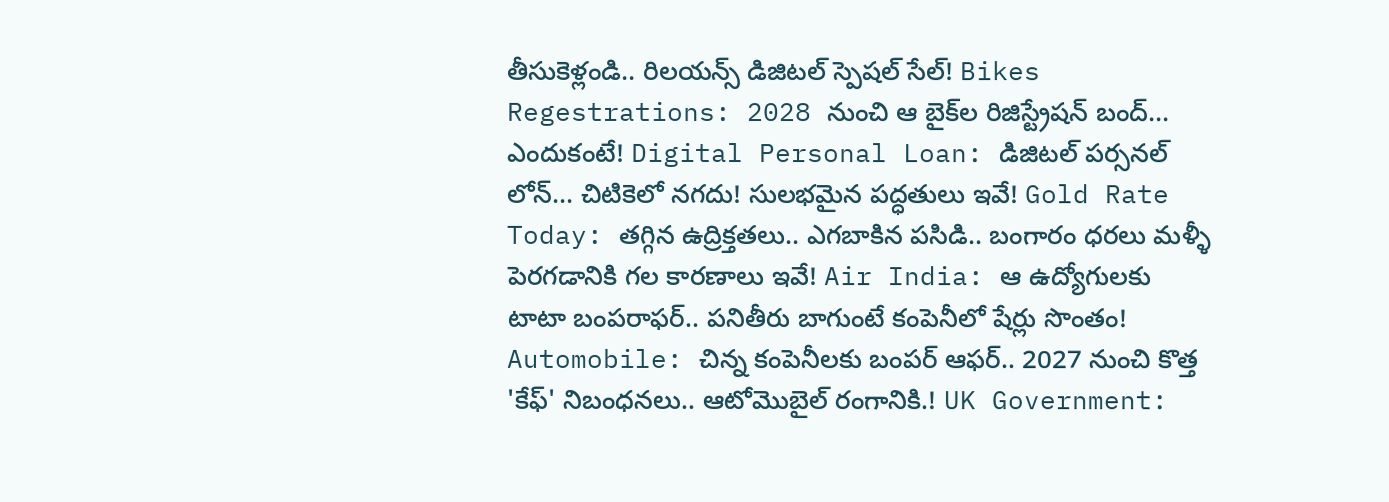తీసుకెళ్లండి.. రిలయన్స్ డిజిటల్ స్పెషల్ సేల్! Bikes Regestrations: 2028 నుంచి ఆ బైక్‌ల రిజిస్ట్రేషన్ బంద్... ఎందుకంటే! Digital Personal Loan: డిజిటల్ పర్సనల్ లోన్... చిటికెలో నగదు! సులభమైన పద్ధతులు ఇవే! Gold Rate Today: తగ్గిన ఉద్రిక్తతలు.. ఎగబాకిన పసిడి.. బంగారం ధరలు మళ్ళీ పెరగడానికి గల కారణాలు ఇవే! Air India: ఆ ఉద్యోగులకు టాటా బంపరాఫర్.. పనితీరు బాగుంటే కంపెనీలో షేర్లు సొంతం! Automobile: చిన్న కంపెనీలకు బంపర్ ఆఫర్.. 2027 నుంచి కొత్త 'కేఫ్' నిబంధనలు.. ఆటోమొబైల్ రంగానికి.! UK Government: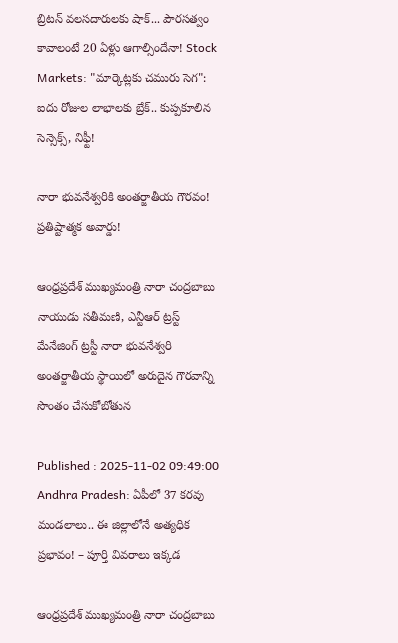బ్రిటన్ వలసదారులకు షాక్... పౌరసత్వం కావాలంటే 20 ఏళ్లు ఆగాల్సిందేనా! Stock Markets: "మార్కెట్లకు చమురు సెగ": ఐదు రోజుల లాభాలకు బ్రేక్.. కుప్పకూలిన సెన్సెక్స్, నిఫ్టీ!

నారా భువనేశ్వరికి అంతర్జాతీయ గౌరవం! ప్రతిష్టాత్మక అవార్డు!

ఆంధ్రప్రదేశ్ ముఖ్యమంత్రి నారా చంద్రబాబు నాయుడు సతీమణి, ఎన్టీఆర్ ట్రస్ట్ మేనేజింగ్ ట్రస్టీ నారా భువనేశ్వరి అంతర్జాతీయ స్థాయిలో అరుదైన గౌరవాన్ని సొంతం చేసుకోబోతున

Published : 2025-11-02 09:49:00
Andhra Pradesh: ఏపీలో 37 కరవు మండలాలు.. ఈ జిల్లాలోనే అత్యధిక ప్రభావం! – పూర్తి వివరాలు ఇక్కడ

ఆంధ్రప్రదేశ్ ముఖ్యమంత్రి నారా చంద్రబాబు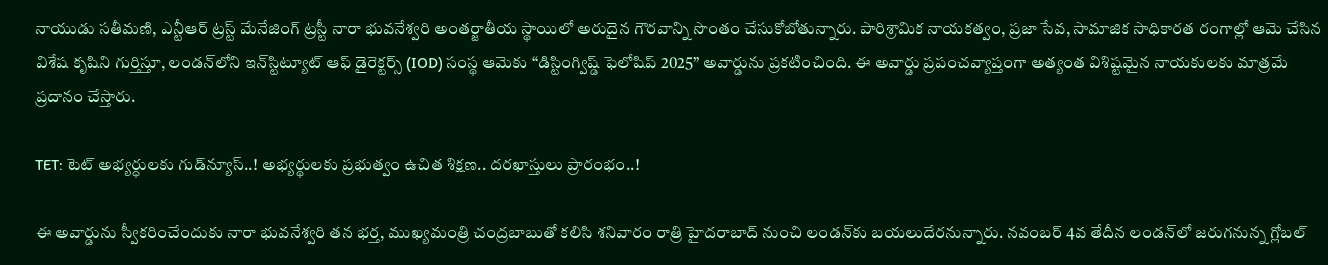నాయుడు సతీమణి, ఎన్టీఆర్ ట్రస్ట్ మేనేజింగ్ ట్రస్టీ నారా భువనేశ్వరి అంతర్జాతీయ స్థాయిలో అరుదైన గౌరవాన్ని సొంతం చేసుకోబోతున్నారు. పారిశ్రామిక నాయకత్వం, ప్రజా సేవ, సామాజిక సాధికారత రంగాల్లో ఆమె చేసిన విశేష కృషిని గుర్తిస్తూ, లండన్‌లోని ఇన్‌స్టిట్యూట్ ఆఫ్ డైరెక్టర్స్‌ (IOD) సంస్థ ఆమెకు “డిస్టింగ్విష్డ్ ఫెలోషిప్ 2025” అవార్డును ప్రకటించింది. ఈ అవార్డు ప్రపంచవ్యాప్తంగా అత్యంత విశిష్టమైన నాయకులకు మాత్రమే ప్రదానం చేస్తారు.

TET: టెట్‌ అభ్యర్ధులకు గుడ్‌న్యూస్..! అభ్యర్థులకు ప్రభుత్వం ఉచిత శిక్షణ.. దరఖాస్తులు ప్రారంభం..!

ఈ అవార్డును స్వీకరించేందుకు నారా భువనేశ్వరి తన భర్త, ముఖ్యమంత్రి చంద్రబాబుతో కలిసి శనివారం రాత్రి హైదరాబాద్‌ నుంచి లండన్‌కు బయలుదేరనున్నారు. నవంబర్ 4వ తేదీన లండన్‌లో జరుగనున్న గ్లోబల్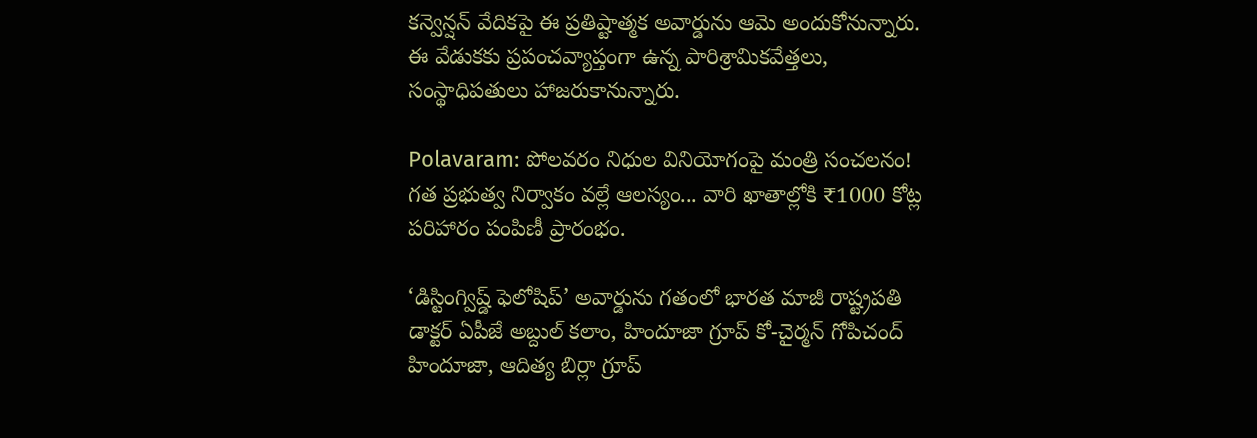కన్వెన్షన్ వేదికపై ఈ ప్రతిష్టాత్మక అవార్డును ఆమె అందుకోనున్నారు. ఈ వేడుకకు ప్రపంచవ్యాప్తంగా ఉన్న పారిశ్రామికవేత్తలు, సంస్థాధిపతులు హాజరుకానున్నారు.

Polavaram: పోలవరం నిధుల వినియోగంపై మంత్రి సంచలనం! గత ప్రభుత్వ నిర్వాకం వల్లే ఆలస్యం... వారి ఖాతాల్లోకి ₹1000 కోట్ల పరిహారం పంపిణీ ప్రారంభం.

‘డిస్టింగ్విష్డ్ ఫెలోషిప్’ అవార్డును గతంలో భారత మాజీ రాష్ట్రపతి డాక్టర్ ఏపీజే అబ్దుల్ కలాం, హిందూజా గ్రూప్ కో-చైర్మన్ గోపిచంద్ హిందూజా, ఆదిత్య బిర్లా గ్రూప్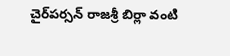చైర్‌పర్సన్ రాజశ్రీ బిర్లా వంటి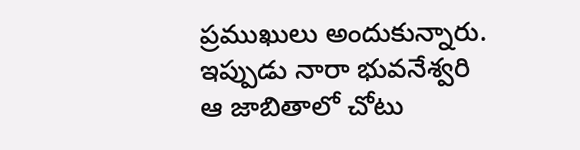ప్రముఖులు అందుకున్నారు. ఇప్పుడు నారా భువనేశ్వరి ఆ జాబితాలో చోటు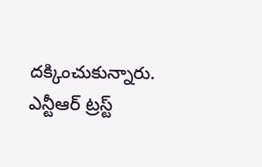దక్కించుకున్నారు. ఎన్టీఆర్ ట్రస్ట్‌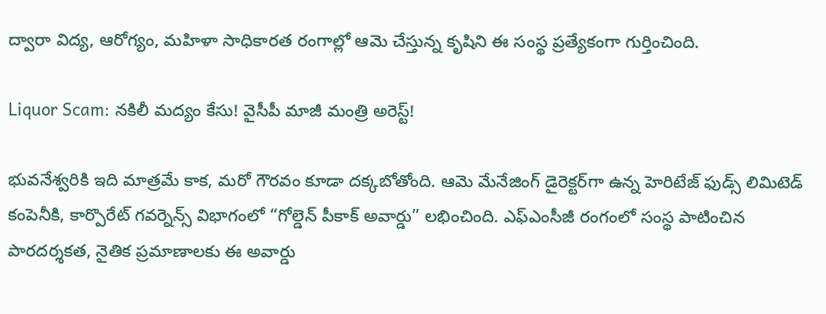ద్వారా విద్య, ఆరోగ్యం, మహిళా సాధికారత రంగాల్లో ఆమె చేస్తున్న కృషిని ఈ సంస్థ ప్రత్యేకంగా గుర్తించింది.

Liquor Scam: నకిలీ మద్యం కేసు! వైసీపీ మాజీ మంత్రి అరెస్ట్!

భువనేశ్వరికి ఇది మాత్రమే కాక, మరో గౌరవం కూడా దక్కబోతోంది. ఆమె మేనేజింగ్ డైరెక్టర్‌గా ఉన్న హెరిటేజ్ ఫుడ్స్ లిమిటెడ్ కంపెనీకి, కార్పొరేట్ గవర్నెన్స్ విభాగంలో “గోల్డెన్ పీకాక్ అవార్డు” లభించింది. ఎఫ్‌ఎంసీజీ రంగంలో సంస్థ పాటించిన పారదర్శకత, నైతిక ప్రమాణాలకు ఈ అవార్డు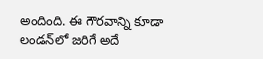అందింది. ఈ గౌరవాన్ని కూడా లండన్‌లో జరిగే అదే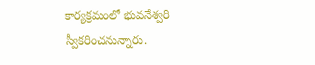కార్యక్రమంలో భువనేశ్వరి స్వీకరించనున్నారు.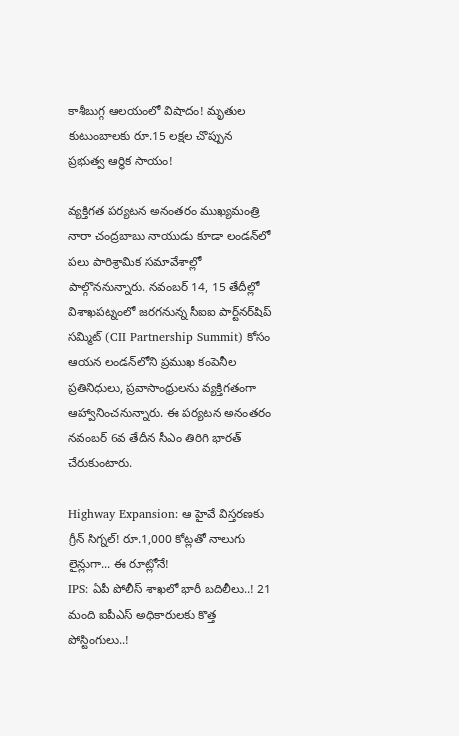కాశీబుగ్గ ఆలయంలో విషాదం! మృతుల కుటుంబాలకు రూ.15 లక్షల చొప్పున ప్రభుత్వ ఆర్థిక సాయం!

వ్యక్తిగత పర్యటన అనంతరం ముఖ్యమంత్రి నారా చంద్రబాబు నాయుడు కూడా లండన్‌లో పలు పారిశ్రామిక సమావేశాల్లో పాల్గొననున్నారు. నవంబర్ 14, 15 తేదీల్లో విశాఖపట్నంలో జరగనున్న సీఐఐ పార్ట్‌నర్‌షిప్ సమ్మిట్‌ (CII Partnership Summit) కోసం ఆయన లండన్‌లోని ప్రముఖ కంపెనీల ప్రతినిధులు, ప్రవాసాంధ్రులను వ్యక్తిగతంగా ఆహ్వానించనున్నారు. ఈ పర్యటన అనంతరం నవంబర్ 6వ తేదీన సీఎం తిరిగి భారత్‌ చేరుకుంటారు.

Highway Expansion: ఆ హైవే విస్తరణకు గ్రీన్ సిగ్నల్! రూ.1,000 కోట్లతో నాలుగు లైన్లుగా... ఈ రూట్లోనే!
IPS: ఏపీ పోలీస్ శాఖలో భారీ బదిలీలు..! 21 మంది ఐపీఎస్ అధికారులకు కొత్త పోస్టింగులు..!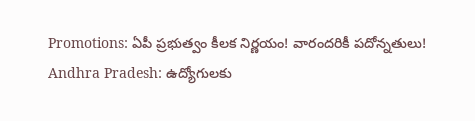Promotions: ఏపీ ప్రభుత్వం కీలక నిర్ణయం! వారందరికీ పదోన్నతులు!
Andhra Pradesh: ఉద్యోగులకు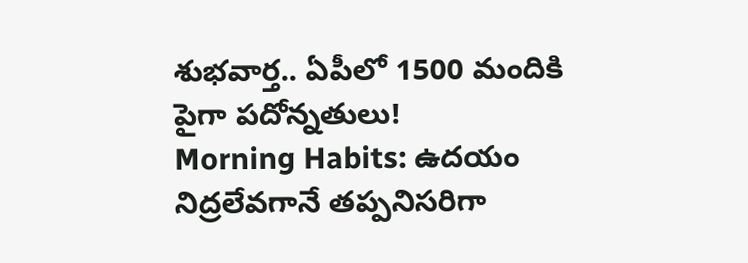శుభవార్త.. ఏపీలో 1500 మందికి పైగా పదోన్నతులు!
Morning Habits: ఉదయం నిద్రలేవగానే తప్పనిసరిగా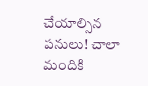చేయాల్సిన పనులు! చాలా మందికి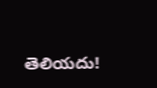తెలియదు!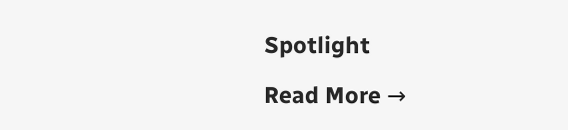Spotlight

Read More →